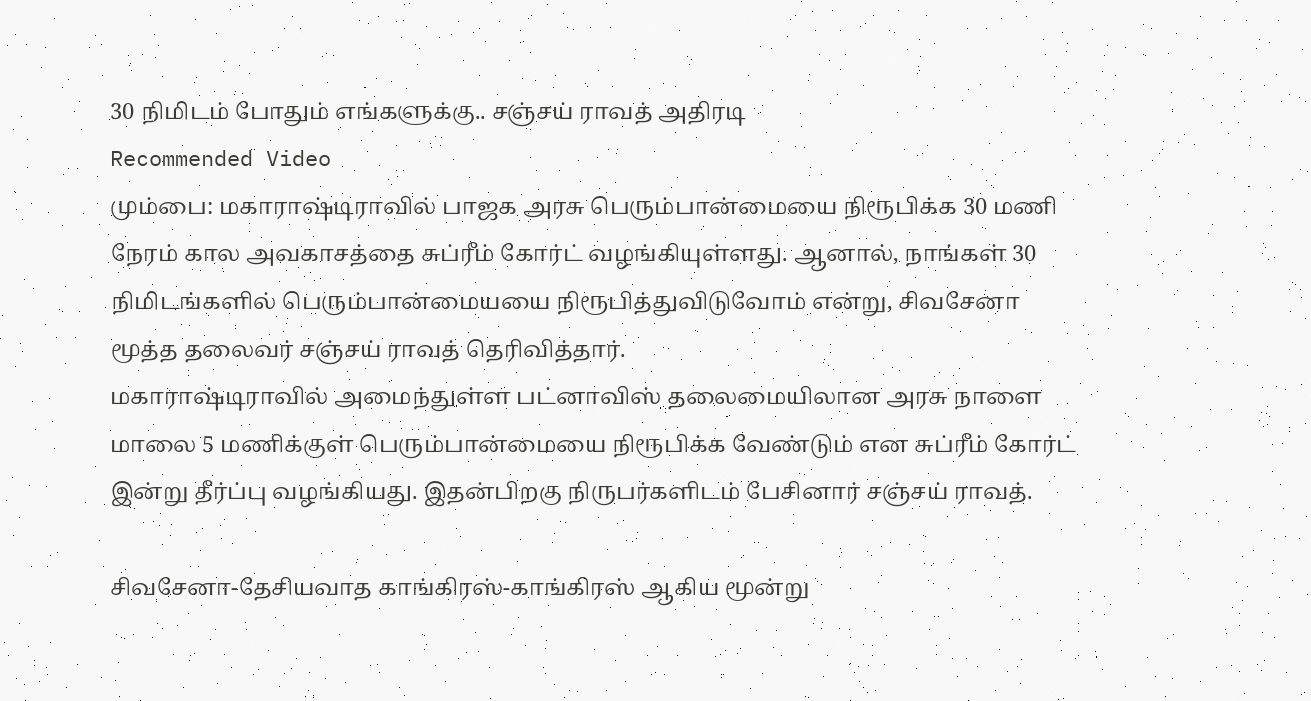30 நிமிடம் போதும் எங்களுக்கு.. சஞ்சய் ராவத் அதிரடி
Recommended Video
மும்பை: மகாராஷ்டிராவில் பாஜக அரசு பெரும்பான்மையை நிரூபிக்க 30 மணி நேரம் கால அவகாசத்தை சுப்ரீம் கோர்ட் வழங்கியுள்ளது. ஆனால், நாங்கள் 30 நிமிடங்களில் பெரும்பான்மையயை நிரூபித்துவிடுவோம் என்று, சிவசேனா மூத்த தலைவர் சஞ்சய் ராவத் தெரிவித்தார்.
மகாராஷ்டிராவில் அமைந்துள்ள பட்னாவிஸ் தலைமையிலான அரசு நாளை மாலை 5 மணிக்குள் பெரும்பான்மையை நிரூபிக்க வேண்டும் என சுப்ரீம் கோர்ட் இன்று தீர்ப்பு வழங்கியது. இதன்பிறகு நிருபர்களிடம் பேசினார் சஞ்சய் ராவத்.

சிவசேனா-தேசியவாத காங்கிரஸ்-காங்கிரஸ் ஆகிய மூன்று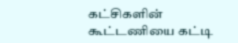கட்சிகளின் கூட்டணியை கட்டி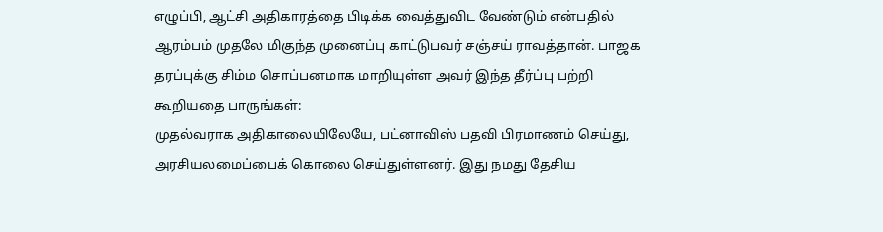எழுப்பி, ஆட்சி அதிகாரத்தை பிடிக்க வைத்துவிட வேண்டும் என்பதில் ஆரம்பம் முதலே மிகுந்த முனைப்பு காட்டுபவர் சஞ்சய் ராவத்தான். பாஜக தரப்புக்கு சிம்ம சொப்பனமாக மாறியுள்ள அவர் இந்த தீர்ப்பு பற்றி கூறியதை பாருங்கள்:
முதல்வராக அதிகாலையிலேயே, பட்னாவிஸ் பதவி பிரமாணம் செய்து, அரசியலமைப்பைக் கொலை செய்துள்ளனர். இது நமது தேசிய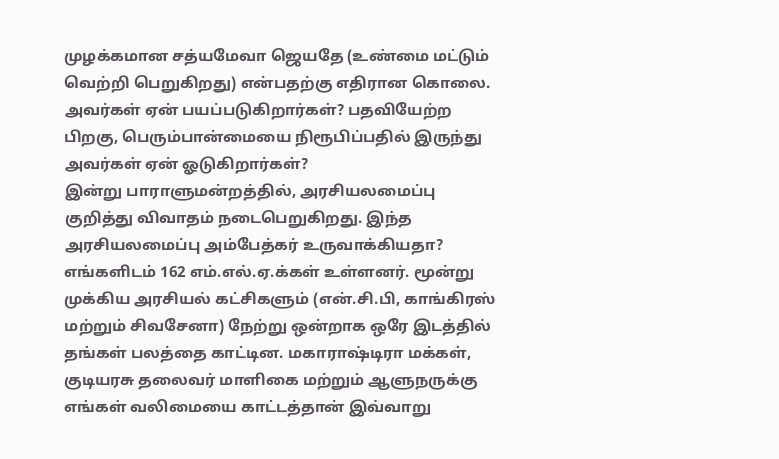முழக்கமான சத்யமேவா ஜெயதே (உண்மை மட்டும் வெற்றி பெறுகிறது) என்பதற்கு எதிரான கொலை. அவர்கள் ஏன் பயப்படுகிறார்கள்? பதவியேற்ற பிறகு, பெரும்பான்மையை நிரூபிப்பதில் இருந்து அவர்கள் ஏன் ஓடுகிறார்கள்?
இன்று பாராளுமன்றத்தில், அரசியலமைப்பு குறித்து விவாதம் நடைபெறுகிறது. இந்த அரசியலமைப்பு அம்பேத்கர் உருவாக்கியதா? எங்களிடம் 162 எம்.எல்.ஏ.க்கள் உள்ளனர். மூன்று முக்கிய அரசியல் கட்சிகளும் (என்.சி.பி, காங்கிரஸ் மற்றும் சிவசேனா) நேற்று ஒன்றாக ஒரே இடத்தில் தங்கள் பலத்தை காட்டின. மகாராஷ்டிரா மக்கள், குடியரசு தலைவர் மாளிகை மற்றும் ஆளுநருக்கு எங்கள் வலிமையை காட்டத்தான் இவ்வாறு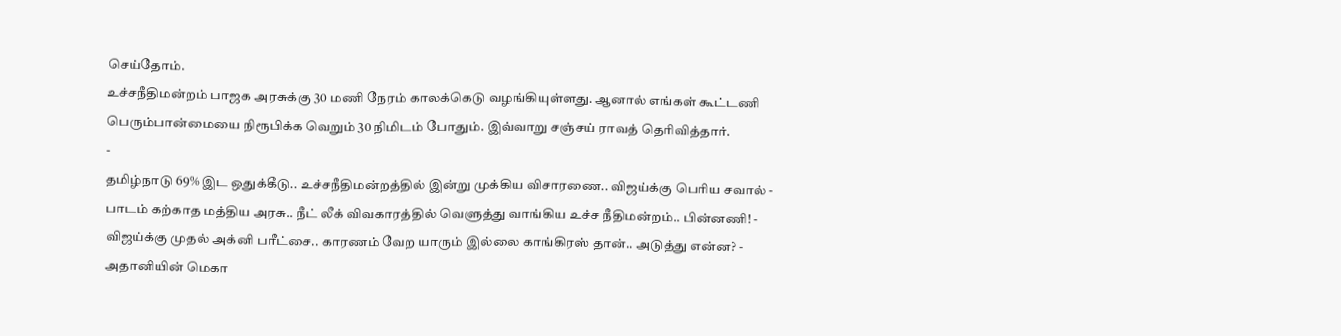செய்தோம்.
உச்சநீதிமன்றம் பாஜக அரசுக்கு 30 மணி நேரம் காலக்கெடு வழங்கியுள்ளது. ஆனால் எங்கள் கூட்டணி பெரும்பான்மையை நிரூபிக்க வெறும் 30 நிமிடம் போதும். இவ்வாறு சஞ்சய் ராவத் தெரிவித்தார்.
-
தமிழ்நாடு 69% இட ஒதுக்கீடு.. உச்சநீதிமன்றத்தில் இன்று முக்கிய விசாரணை.. விஜய்க்கு பெரிய சவால் -
பாடம் கற்காத மத்திய அரசு.. நீட் லீக் விவகாரத்தில் வெளுத்து வாங்கிய உச்ச நீதிமன்றம்.. பின்னணி! -
விஜய்க்கு முதல் அக்னி பரீட்சை.. காரணம் வேற யாரும் இல்லை காங்கிரஸ் தான்.. அடுத்து என்ன? -
அதானியின் மெகா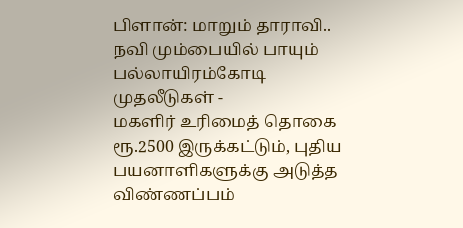பிளான்: மாறும் தாராவி.. நவி மும்பையில் பாயும் பல்லாயிரம்கோடி முதலீடுகள் -
மகளிர் உரிமைத் தொகை ரூ.2500 இருக்கட்டும், புதிய பயனாளிகளுக்கு அடுத்த விண்ணப்பம்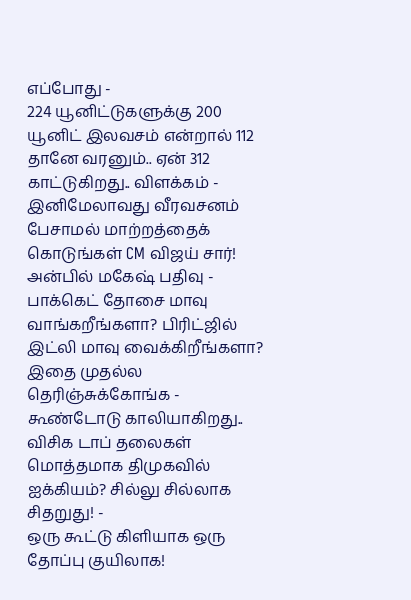எப்போது -
224 யூனிட்டுகளுக்கு 200 யூனிட் இலவசம் என்றால் 112 தானே வரனும்.. ஏன் 312 காட்டுகிறது.. விளக்கம் -
இனிமேலாவது வீரவசனம் பேசாமல் மாற்றத்தைக் கொடுங்கள் CM விஜய் சார்! அன்பில் மகேஷ் பதிவு -
பாக்கெட் தோசை மாவு வாங்கறீங்களா? பிரிட்ஜில் இட்லி மாவு வைக்கிறீங்களா? இதை முதல்ல தெரிஞ்சுக்கோங்க -
கூண்டோடு காலியாகிறது.. விசிக டாப் தலைகள் மொத்தமாக திமுகவில் ஐக்கியம்? சில்லு சில்லாக சிதறுது! -
ஒரு கூட்டு கிளியாக ஒரு தோப்பு குயிலாக!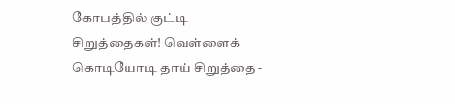கோபத்தில் குட்டி சிறுத்தைகள்! வெள்ளைக் கொடியோடி தாய் சிறுத்தை -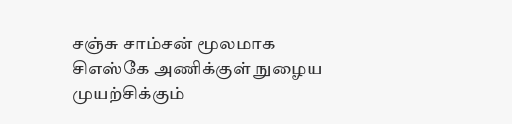சஞ்சு சாம்சன் மூலமாக சிஎஸ்கே அணிக்குள் நுழைய முயற்சிக்கும்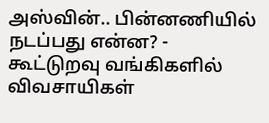அஸ்வின்.. பின்னணியில் நடப்பது என்ன? -
கூட்டுறவு வங்கிகளில் விவசாயிகள்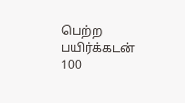பெற்ற பயிர்க்கடன் 100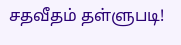சதவீதம் தள்ளுபடி!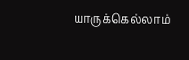யாருக்கெல்லாம்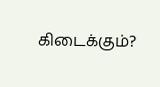கிடைக்கும்?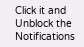Click it and Unblock the Notifications